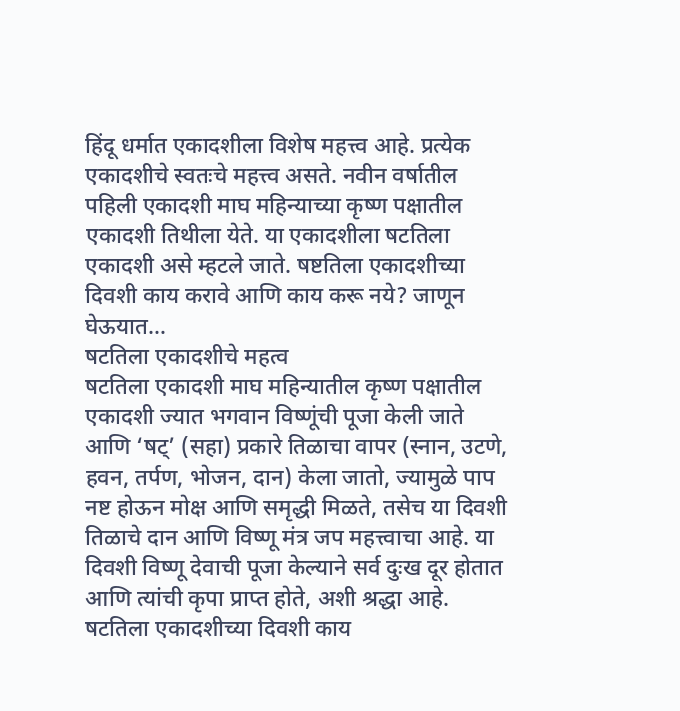हिंदू धर्मात एकादशीला विशेष महत्त्व आहे. प्रत्येक एकादशीचे स्वतःचे महत्त्व असते. नवीन वर्षातील पहिली एकादशी माघ महिन्याच्या कृष्ण पक्षातील एकादशी तिथीला येते. या एकादशीला षटतिला एकादशी असे म्हटले जाते. षष्टतिला एकादशीच्या दिवशी काय करावे आणि काय करू नये? जाणून घेऊयात…
षटतिला एकादशीचे महत्व
षटतिला एकादशी माघ महिन्यातील कृष्ण पक्षातील एकादशी ज्यात भगवान विष्णूंची पूजा केली जाते आणि ‘षट्’ (सहा) प्रकारे तिळाचा वापर (स्नान, उटणे, हवन, तर्पण, भोजन, दान) केला जातो, ज्यामुळे पाप नष्ट होऊन मोक्ष आणि समृद्धी मिळते, तसेच या दिवशी तिळाचे दान आणि विष्णू मंत्र जप महत्त्वाचा आहे. या दिवशी विष्णू देवाची पूजा केल्याने सर्व दुःख दूर होतात आणि त्यांची कृपा प्राप्त होते, अशी श्रद्धा आहे.
षटतिला एकादशीच्या दिवशी काय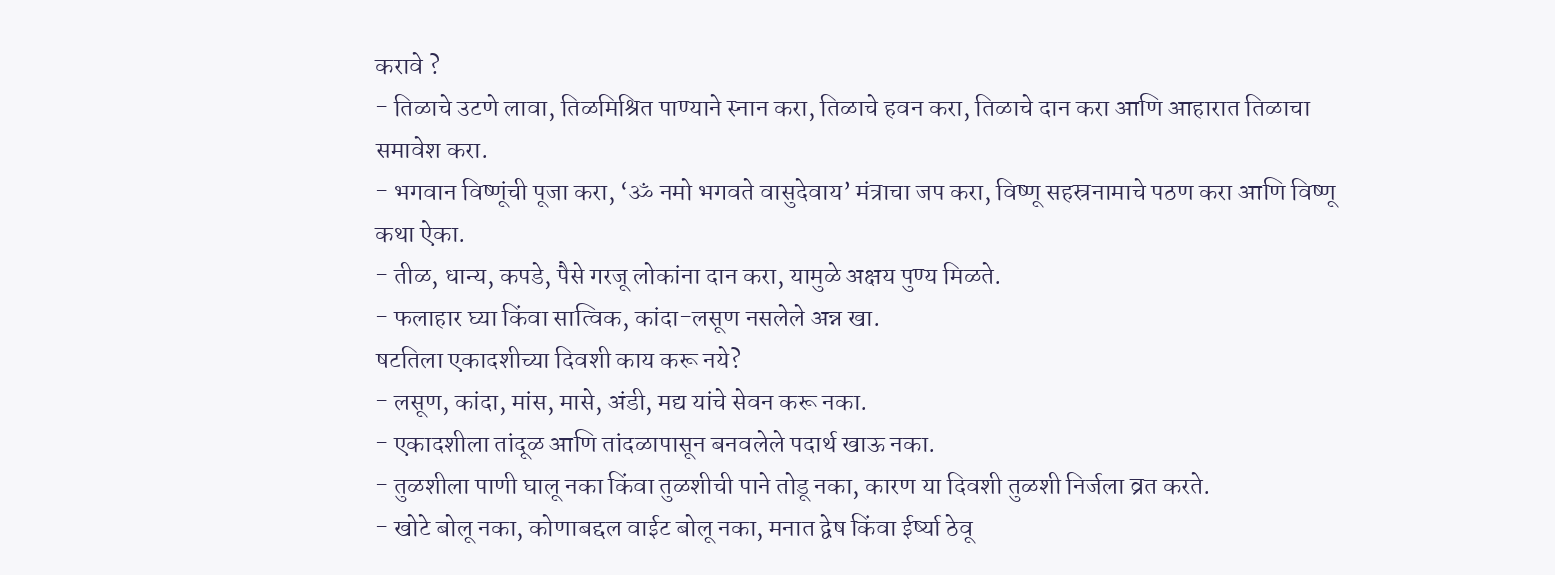करावे ?
- तिळाचे उटणे लावा, तिळमिश्रित पाण्याने स्नान करा, तिळाचे हवन करा, तिळाचे दान करा आणि आहारात तिळाचा समावेश करा.
- भगवान विष्णूंची पूजा करा, ‘ॐ नमो भगवते वासुदेवाय’ मंत्राचा जप करा, विष्णू सहस्रनामाचे पठण करा आणि विष्णू कथा ऐका.
- तीळ, धान्य, कपडे, पैसे गरजू लोकांना दान करा, यामुळे अक्षय पुण्य मिळते.
- फलाहार घ्या किंवा सात्विक, कांदा-लसूण नसलेले अन्न खा.
षटतिला एकादशीच्या दिवशी काय करू नये?
- लसूण, कांदा, मांस, मासे, अंडी, मद्य यांचे सेवन करू नका.
- एकादशीला तांदूळ आणि तांदळापासून बनवलेले पदार्थ खाऊ नका.
- तुळशीला पाणी घालू नका किंवा तुळशीची पाने तोडू नका, कारण या दिवशी तुळशी निर्जला व्रत करते.
- खोटे बोलू नका, कोणाबद्दल वाईट बोलू नका, मनात द्वेष किंवा ईर्ष्या ठेवू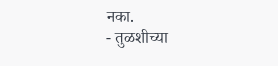नका.
- तुळशीच्या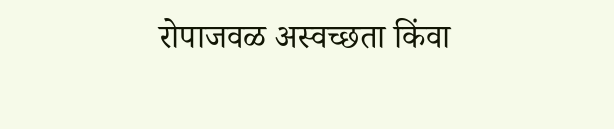रोपाजवळ अस्वच्छता किंवा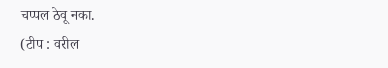चप्पल ठेवू नका.
(टीप : वरील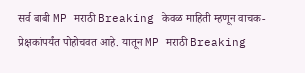सर्व बाबी MP मराठी Breaking केवळ माहिती म्हणून वाचक-प्रेक्षकांपर्यंत पोहोचवत आहे. यातून MP मराठी Breaking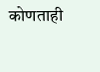कोणताही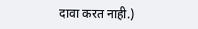दावा करत नाही.)